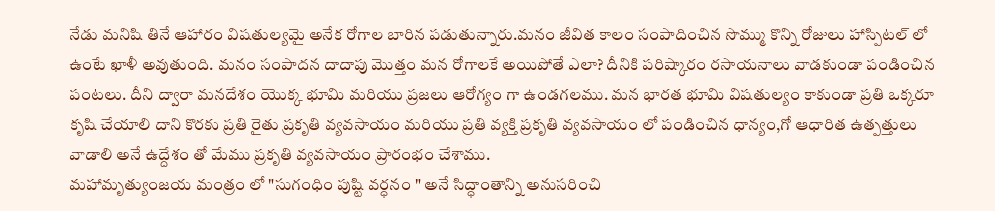నేడు మనిషి తినే ఆహారం విషతుల్యమై అనేక రోగాల బారిన పడుతున్నారు.మనం జీవిత కాలం సంపాదించిన సొమ్ము కొన్ని రోజులు హాస్పిటల్ లో ఉంటే ఖాళీ అవుతుంది. మనం సంపాదన దాదాపు మొత్తం మన రోగాలకే అయిపోతే ఎలా? దీనికి పరిష్కారం రసాయనాలు వాడకుండా పండించిన పంటలు. దీని ద్వారా మనదేశం యొక్క భూమి మరియు ప్రజలు ఆరోగ్యం గా ఉండగలము. మన భారత భూమి విషతుల్యం కాకుండా ప్రతి ఒక్కరూ కృషి చేయాలి దాని కొరకు ప్రతి రైతు ప్రకృతి వ్యవసాయం మరియు ప్రతి వ్యక్తి ప్రకృతి వ్యవసాయం లో పండించిన ధాన్యం,గో ఆధారిత ఉత్పత్తులు వాడాలి అనే ఉద్దేశం తో మేము ప్రకృతి వ్యవసాయం ప్రారంభం చేశాము.
మహామృత్యుంజయ మంత్రం లో "సుగంధిం పుష్టి వర్ధనం " అనే సిద్ధాంతాన్ని అనుసరించి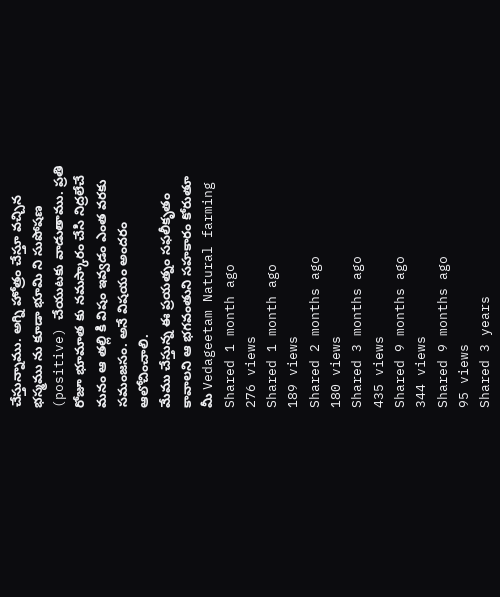చేస్తున్నాము. అగ్ని హోత్రం చేస్తూ వచ్చిన భస్మము ను కూడా భూమి ని సుపోషణ (positive) చేయుటకు వాడుతాము. ప్రతి రోజూ భూమాత కు నమస్కారం చేసి నిద్రలేచే మనం ఆ తల్లి కి విషం ఇవ్వడం ఎంత వరకు సమంజసం. అనే విషయం అందరం ఆలోచించాలి.
మేము చేస్తున్న ఈ ప్రయత్నం సఫలీకృతం కావాలని ఆ భగవంతుని సహకారం కోరుతూ
మీ Vedageetam Natural farming
Shared 1 month ago
276 views
Shared 1 month ago
189 views
Shared 2 months ago
180 views
Shared 3 months ago
435 views
Shared 9 months ago
344 views
Shared 9 months ago
95 views
Shared 3 years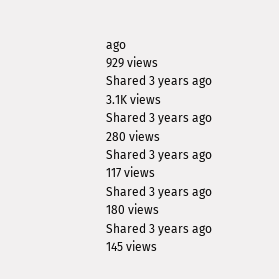ago
929 views
Shared 3 years ago
3.1K views
Shared 3 years ago
280 views
Shared 3 years ago
117 views
Shared 3 years ago
180 views
Shared 3 years ago
145 views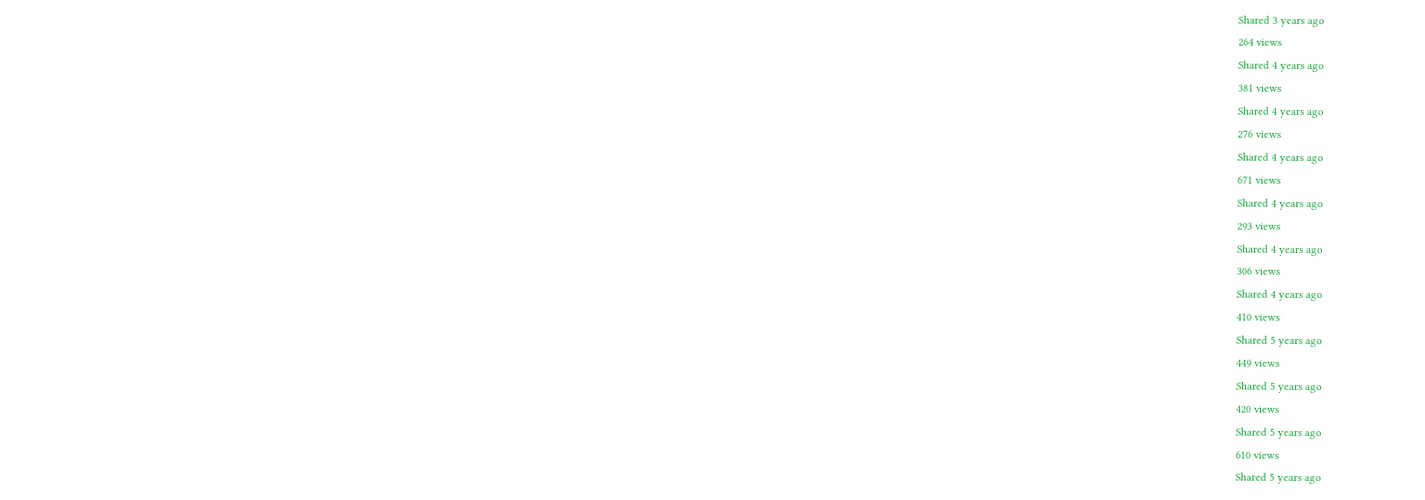Shared 3 years ago
264 views
Shared 4 years ago
381 views
Shared 4 years ago
276 views
Shared 4 years ago
671 views
Shared 4 years ago
293 views
Shared 4 years ago
306 views
Shared 4 years ago
410 views
Shared 5 years ago
449 views
Shared 5 years ago
420 views
Shared 5 years ago
610 views
Shared 5 years ago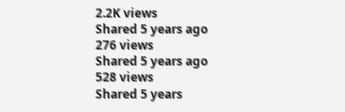2.2K views
Shared 5 years ago
276 views
Shared 5 years ago
528 views
Shared 5 years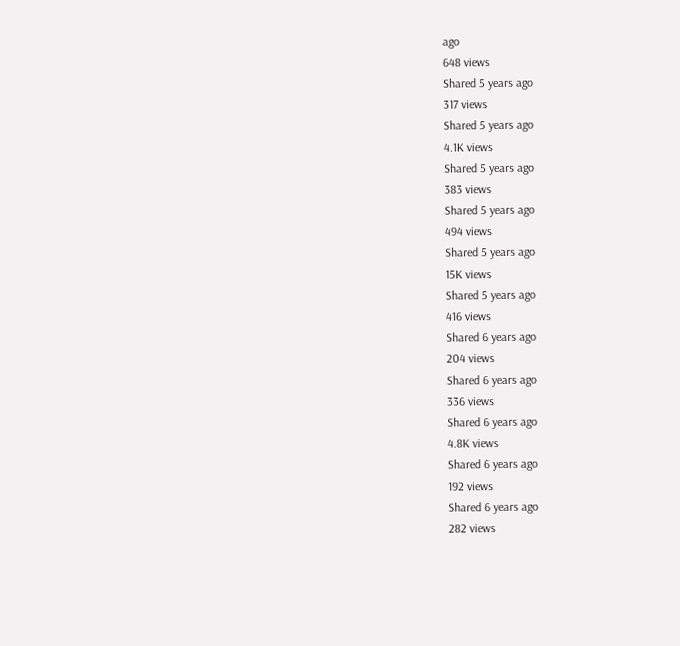ago
648 views
Shared 5 years ago
317 views
Shared 5 years ago
4.1K views
Shared 5 years ago
383 views
Shared 5 years ago
494 views
Shared 5 years ago
15K views
Shared 5 years ago
416 views
Shared 6 years ago
204 views
Shared 6 years ago
336 views
Shared 6 years ago
4.8K views
Shared 6 years ago
192 views
Shared 6 years ago
282 views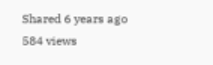Shared 6 years ago
584 views